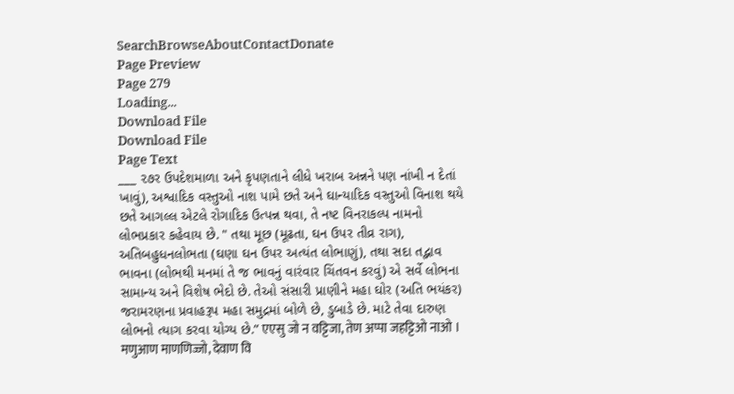SearchBrowseAboutContactDonate
Page Preview
Page 279
Loading...
Download File
Download File
Page Text
___ ૨૭ર ઉપદેશમાળા અને કૃપણતાને લીધે ખરાબ અન્નને પણ નાંખી ન દેતાં ખાવું), અશ્વાદિક વસ્તુઓ નાશ પામે છતે અને ઘાન્યાદિક વસ્તુઓ વિનાશ થયે છતે આગલ્લ એટલે રોગાદિક ઉત્પન્ન થવા, તે નષ્ટ વિનરાકલ્પ નામનો લોભપ્રકાર કહેવાય છે. " તથા મૂછ (મૂઢતા, ઘન ઉપર તીવ્ર રાગ), અતિબહુધનલોભતા (ઘણા ઘન ઉપર અત્યંત લોભાણું), તથા સદા તદ્ભાવ ભાવના (લોભથી મનમાં તે જ ભાવનું વારંવાર ચિંતવન કરવું) એ સર્વે લોભના સામાન્ય અને વિશેષ ભેદો છે. તેઓ સંસારી પ્રાણીને મહા ઘોર (અતિ ભયંકર) જરામરણના પ્રવાહરૂપ મહા સમુદ્રમાં બોળે છે, ડુબાડે છે. માટે તેવા દારુણ લોભનો ત્યાગ કરવા યોગ્ય છે.” एएसु जो न वट्टिजा, तेण अप्पा जहट्टिओ नाओ । मणुआण माणणिज्जो, देवाण वि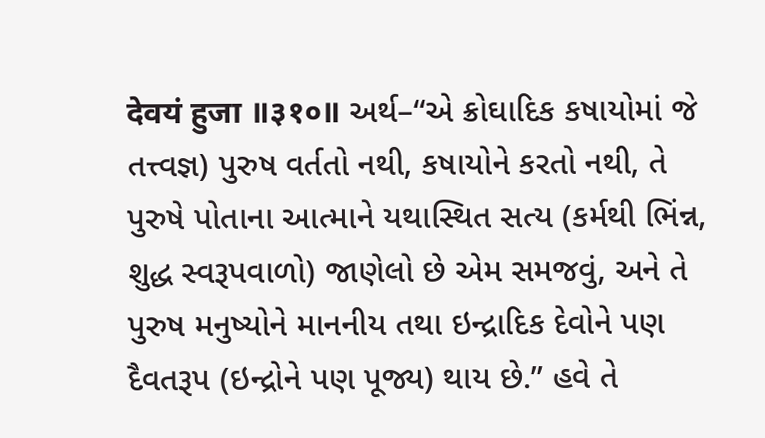देवयं हुजा ॥३१०॥ અર્થ–“એ ક્રોઘાદિક કષાયોમાં જે તત્ત્વજ્ઞ) પુરુષ વર્તતો નથી, કષાયોને કરતો નથી, તે પુરુષે પોતાના આત્માને યથાસ્થિત સત્ય (કર્મથી ભિંન્ન, શુદ્ધ સ્વરૂપવાળો) જાણેલો છે એમ સમજવું, અને તે પુરુષ મનુષ્યોને માનનીય તથા ઇન્દ્રાદિક દેવોને પણ દૈવતરૂપ (ઇન્દ્રોને પણ પૂજ્ય) થાય છે.” હવે તે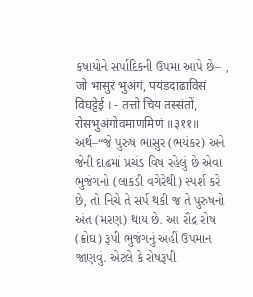કષાયોને સર્પાદિકની ઉપમા આપે છે– , जो भासुरं भुअंगं, पयंडदाढाविसं विघट्टेई । - तत्तो चिय तस्संतों, रोसभुअंगोवमाणमिणं ॥३११॥ અર્થ–“જે પુરુષ ભાસુર (ભયંકર) અને જેની દાઢમાં પ્રચંડ વિષ રહેલું છે એવા ભુજંગનો (લાકડી વગેરેથી) સ્પર્શ કરે છે, તો નિચે તે સર્પ થકી જ તે પુરુષનો અંત (મરણ) થાય છે. આ રૌદ્ર રોષ (ક્રોઘ) રૂપી ભુજંગનું અહીં ઉપમાન જાણવું. એટલે કે રોષરૂપી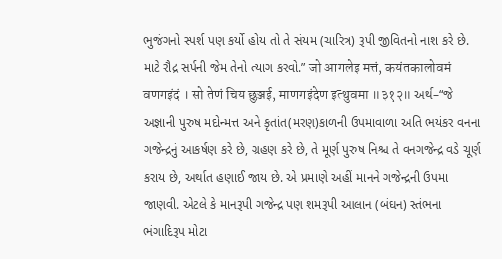ભુજંગનો સ્પર્શ પણ કર્યો હોય તો તે સંયમ (ચારિત્ર) રૂપી જીવિતનો નાશ કરે છે. માટે રૌદ્ર સર્પની જેમ તેનો ત્યાગ કરવો.” जो आगलेइ मत्तं, कयंतकालोवमं वणगइंदं । सो तेणं चिय छुञ्जई, माणगइंदेण इत्थुवमा ॥३१२॥ અર્થ–“જે અજ્ઞાની પુરુષ મદોન્મત્ત અને કૃતાંત(મરણ)કાળની ઉપમાવાળા અતિ ભયંકર વનના ગજેન્દ્રનું આકર્ષણ કરે છે, ગ્રહણ કરે છે, તે મૂર્ણ પુરુષ નિશ્ચ તે વનગજેન્દ્ર વડે ચૂર્ણ કરાય છે, અર્થાત હણાઈ જાય છે. એ પ્રમાણે અહીં માનને ગજેન્દ્રની ઉપમા જાણવી. એટલે કે માનરૂપી ગજેન્દ્ર પણ શમરૂપી આલાન (બંઘન) સ્તંભના ભંગાદિરૂપ મોટા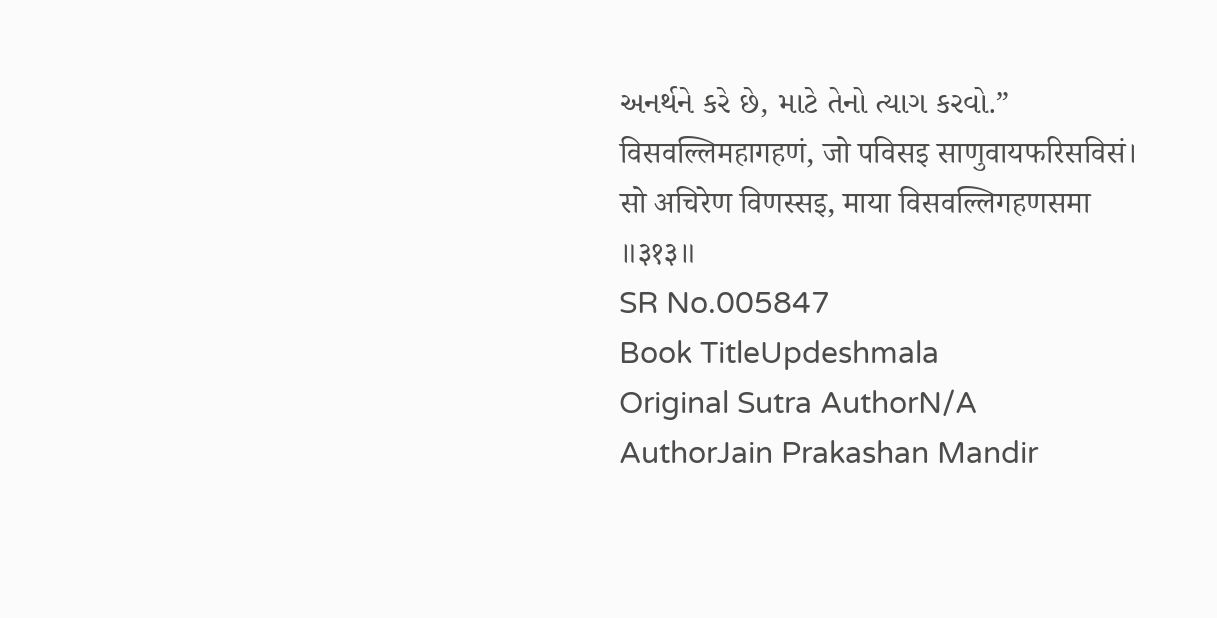અનર્થને કરે છે, માટે તેનો ત્યાગ કરવો.” विसवल्लिमहागहणं, जो पविसइ साणुवायफरिसविसं। सो अचिरेण विणस्सइ, माया विसवल्लिगहणसमा ॥३१३॥
SR No.005847
Book TitleUpdeshmala
Original Sutra AuthorN/A
AuthorJain Prakashan Mandir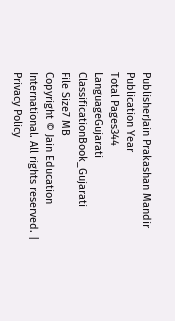PublisherJain Prakashan Mandir
Publication Year
Total Pages344
LanguageGujarati
ClassificationBook_Gujarati
File Size7 MB
Copyright © Jain Education International. All rights reserved. | Privacy Policy